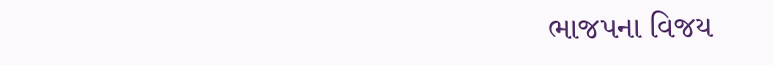ભાજપના વિજય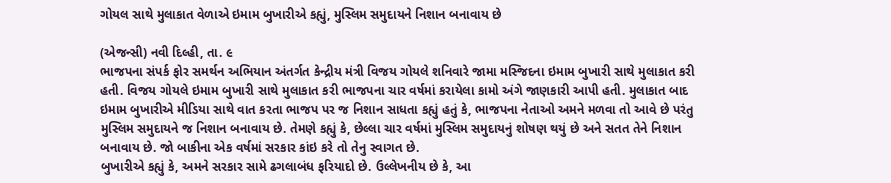ગોયલ સાથે મુલાકાત વેળાએ ઇમામ બુખારીએ કહ્યું, મુસ્લિમ સમુદાયને નિશાન બનાવાય છે

(એજન્સી) નવી દિલ્હી, તા. ૯
ભાજપના સંપર્ક ફોર સમર્થન અભિયાન અંતર્ગત કેન્દ્રીય મંત્રી વિજય ગોયલે શનિવારે જામા મસ્જિદના ઇમામ બુખારી સાથે મુલાકાત કરી હતી. વિજય ગોયલે ઇમામ બુખારી સાથે મુલાકાત કરી ભાજપના ચાર વર્ષમાં કરાયેલા કામો અંગે જાણકારી આપી હતી. મુલાકાત બાદ ઇમામ બુખારીએ મીડિયા સાથે વાત કરતા ભાજપ પર જ નિશાન સાધતા કહ્યું હતું કે, ભાજપના નેતાઓ અમને મળવા તો આવે છે પરંતુ મુસ્લિમ સમુદાયને જ નિશાન બનાવાય છે. તેમણે કહ્યું કે, છેલ્લા ચાર વર્ષમાં મુસ્લિમ સમુદાયનું શોષણ થયું છે અને સતત તેને નિશાન બનાવાય છે. જો બાકીના એક વર્ષમાં સરકાર કાંઇ કરે તો તેનુ સ્વાગત છે.
બુખારીએ કહ્યું કે, અમને સરકાર સામે ઢગલાબંધ ફરિયાદો છે. ઉલ્લેખનીય છે કે, આ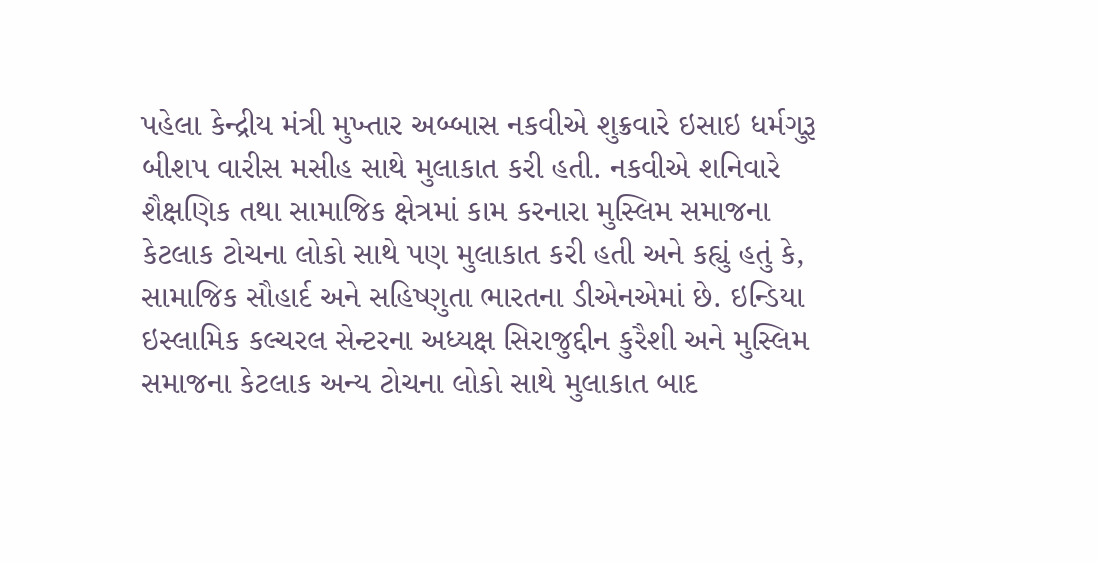પહેલા કેન્દ્રીય મંત્રી મુખ્તાર અબ્બાસ નકવીએ શુક્રવારે ઇસાઇ ધર્મગુરૂ બીશપ વારીસ મસીહ સાથે મુલાકાત કરી હતી. નકવીએ શનિવારે શૈક્ષણિક તથા સામાજિક ક્ષેત્રમાં કામ કરનારા મુસ્લિમ સમાજના કેટલાક ટોચના લોકો સાથે પણ મુલાકાત કરી હતી અને કહ્યું હતું કે, સામાજિક સૌહાર્દ અને સહિષ્ણુતા ભારતના ડીએનએમાં છે. ઇન્ડિયા ઇસ્લામિક કલ્ચરલ સેન્ટરના અધ્યક્ષ સિરાજુદ્દીન કુરૈશી અને મુસ્લિમ સમાજના કેટલાક અન્ય ટોચના લોકો સાથે મુલાકાત બાદ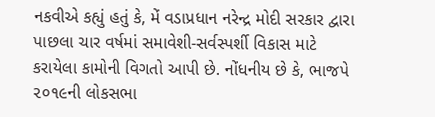નકવીએ કહ્યું હતું કે, મેં વડાપ્રધાન નરેન્દ્ર મોદી સરકાર દ્વારા પાછલા ચાર વર્ષમાં સમાવેશી-સર્વસ્પર્શી વિકાસ માટે કરાયેલા કામોની વિગતો આપી છે. નોંધનીય છે કે, ભાજપે ૨૦૧૯ની લોકસભા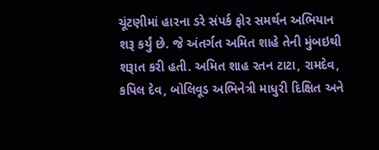ચૂંટણીમાં હારના ડરે સંપર્ક ફોર સમર્થન અભિયાન શરૂ કર્યું છે. જે અંતર્ગત અમિત શાહે તેની મુંબઇથી શરૂાત કરી હતી. અમિત શાહ રતન ટાટા, રામદેવ, કપિલ દેવ, બોલિવૂડ અભિનેત્રી માધુરી દિક્ષિત અને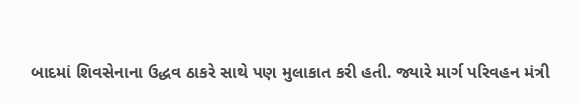બાદમાં શિવસેનાના ઉદ્ધવ ઠાકરે સાથે પણ મુલાકાત કરી હતી. જ્યારે માર્ગ પરિવહન મંત્રી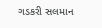ગડકરી સલમાન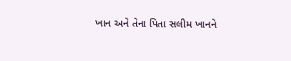ખાન અને તેના પિતા સલીમ ખાનને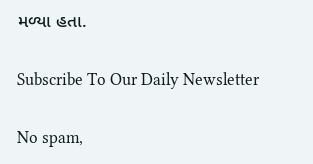મળ્યા હતા.

Subscribe To Our Daily Newsletter

No spam,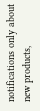notifications only about new products,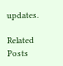updates.

Related Posts